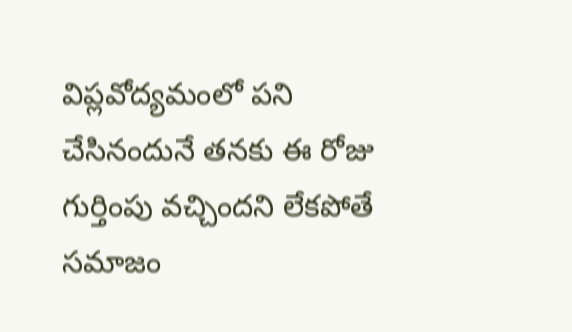విప్లవోద్యమంలో పని చేసినందునే తనకు ఈ రోజు గుర్తింపు వచ్చిందని లేకపోతే సమాజం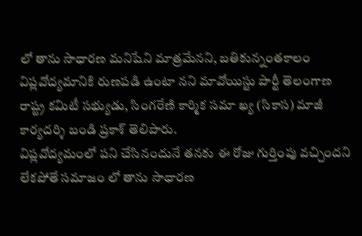లో తాను సాధారణ మనిషేని మాత్రమేనని, బతికున్నంతకాలం విప్లవోద్యమానికి రుణపడి ఉంటా నని మావోయిస్టు పార్టీ తెలంగాణ రాష్ట్ర కమిటీ సభ్యుడు, సింగరేణి కార్మిక సమా ఖ్య (సికాస) మాజీ కార్యదర్శి బండి ప్రకాశ్ తెలిపారు.
విప్లవోద్యమంలో పని చేసినందునే తనకు ఈ రోజు గుర్తింపు వచ్చిందని లేకపోతే సమాజం లో తాను సాధారణ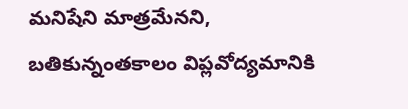మనిషేని మాత్రమేనని, బతికున్నంతకాలం విప్లవోద్యమానికి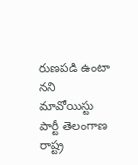రుణపడి ఉంటా నని మావోయిస్టు పార్టీ తెలంగాణ రాష్ట్ర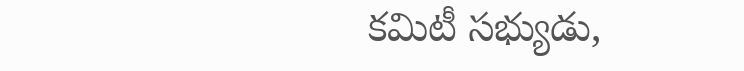కమిటీ సభ్యుడు,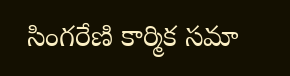సింగరేణి కార్మిక సమా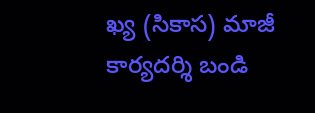ఖ్య (సికాస) మాజీ కార్యదర్శి బండి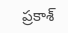ప్రకాశ్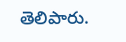తెలిపారు.